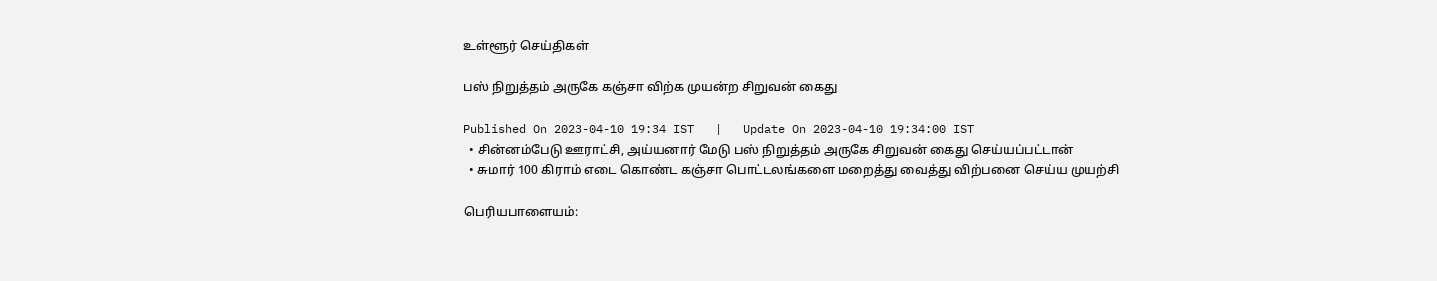உள்ளூர் செய்திகள்

பஸ் நிறுத்தம் அருகே கஞ்சா விற்க முயன்ற சிறுவன் கைது

Published On 2023-04-10 19:34 IST   |   Update On 2023-04-10 19:34:00 IST
  • சின்னம்பேடு ஊராட்சி, அய்யனார் மேடு பஸ் நிறுத்தம் அருகே சிறுவன் கைது செய்யப்பட்டான்
  • சுமார் 100 கிராம் எடை கொண்ட கஞ்சா பொட்டலங்களை மறைத்து வைத்து விற்பனை செய்ய முயற்சி

பெரியபாளையம்: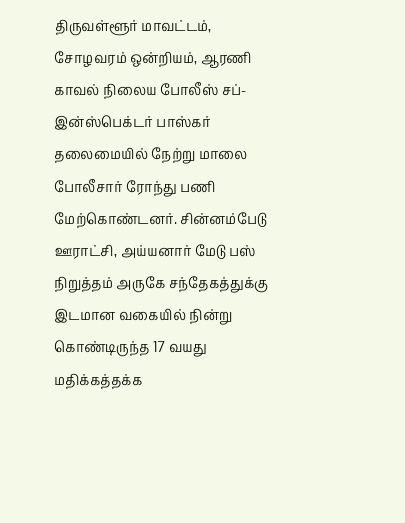திருவள்ளூர் மாவட்டம், சோழவரம் ஒன்றியம், ஆரணி காவல் நிலைய போலீஸ் சப்-இன்ஸ்பெக்டர் பாஸ்கர் தலைமையில் நேற்று மாலை போலீசார் ரோந்து பணி மேற்கொண்டனர். சின்னம்பேடு ஊராட்சி, அய்யனார் மேடு பஸ் நிறுத்தம் அருகே சந்தேகத்துக்கு இடமான வகையில் நின்று கொண்டிருந்த 17 வயது மதிக்கத்தக்க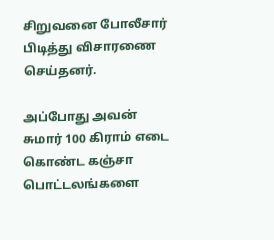சிறுவனை போலீசார் பிடித்து விசாரணை செய்தனர்.

அப்போது அவன் சுமார் 100 கிராம் எடை கொண்ட கஞ்சா பொட்டலங்களை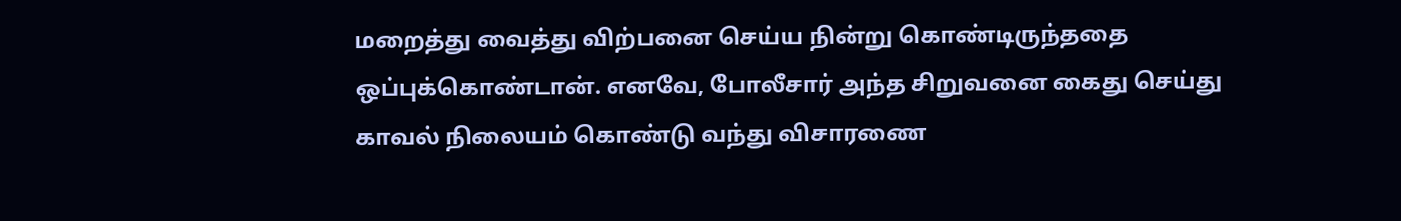மறைத்து வைத்து விற்பனை செய்ய நின்று கொண்டிருந்ததை ஒப்புக்கொண்டான். எனவே, போலீசார் அந்த சிறுவனை கைது செய்து காவல் நிலையம் கொண்டு வந்து விசாரணை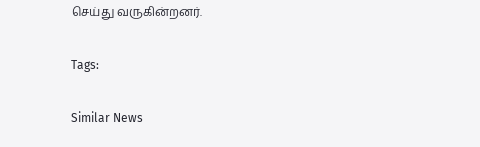செய்து வருகின்றனர்.

Tags:

Similar News